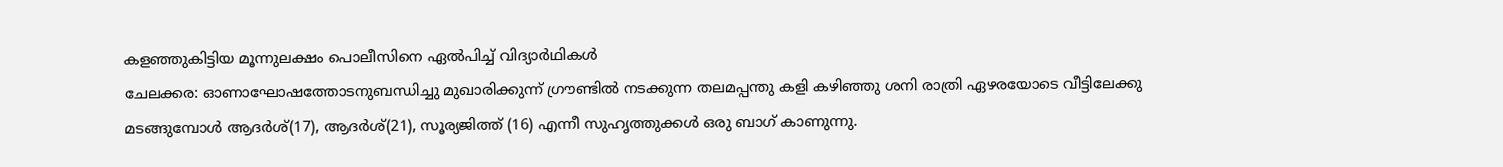കളഞ്ഞുകിട്ടിയ മൂന്നുലക്ഷം പൊലീസിനെ ഏൽപിച്ച് വിദ്യാർഥികൾ
ചേലക്കര: ഓണാഘോഷത്തോടനുബന്ധിച്ചു മുഖാരിക്കുന്ന് ഗ്രൗണ്ടിൽ നടക്കുന്ന തലമപ്പന്തു കളി കഴിഞ്ഞു ശനി രാത്രി ഏഴരയോടെ വീട്ടിലേക്കു മടങ്ങുമ്പോൾ ആദർശ്(17), ആദർശ്(21), സൂര്യജിത്ത് (16) എന്നീ സുഹൃത്തുക്കൾ ഒരു ബാഗ് കാണുന്നു.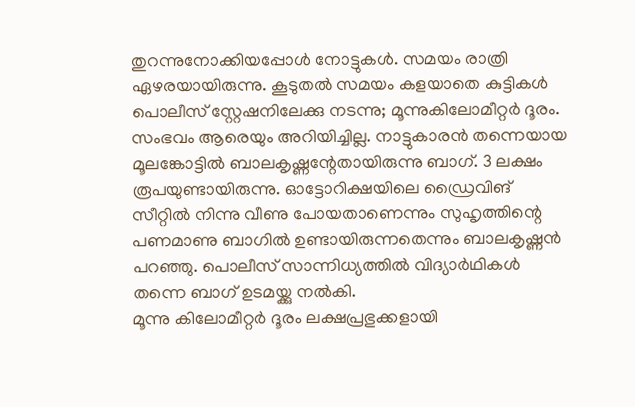തുറന്നുനോക്കിയപ്പോൾ നോട്ടുകൾ. സമയം രാത്രി ഏഴരയായിരുന്നു. കൂടുതൽ സമയം കളയാതെ കുട്ടികൾ പൊലീസ് സ്റ്റേഷനിലേക്കു നടന്നു; മൂന്നുകിലോമീറ്റർ ദൂരം. സംഭവം ആരെയും അറിയിച്ചില്ല. നാട്ടുകാരൻ തന്നെയായ മൂലങ്കോട്ടിൽ ബാലകൃഷ്ണന്റേതായിരുന്നു ബാഗ്. 3 ലക്ഷം രൂപയുണ്ടായിരുന്നു. ഓട്ടോറിക്ഷയിലെ ഡ്രൈവിങ് സീറ്റിൽ നിന്നു വീണു പോയതാണെന്നും സുഹൃത്തിന്റെ പണമാണു ബാഗിൽ ഉണ്ടായിരുന്നതെന്നും ബാലകൃഷ്ണൻ പറഞ്ഞു. പൊലീസ് സാന്നിധ്യത്തിൽ വിദ്യാർഥികൾ തന്നെ ബാഗ് ഉടമയ്ക്കു നൽകി.
മൂന്നു കിലോമീറ്റർ ദൂരം ലക്ഷപ്രഭുക്കളായി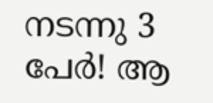നടന്നു 3 പേർ! ആ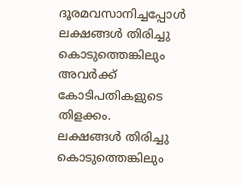ദൂരമവസാനിച്ചപ്പോൾ ലക്ഷങ്ങൾ തിരിച്ചു കൊടുത്തെങ്കിലും അവർക്ക് കോടിപതികളുടെ തിളക്കം.
ലക്ഷങ്ങൾ തിരിച്ചു കൊടുത്തെങ്കിലും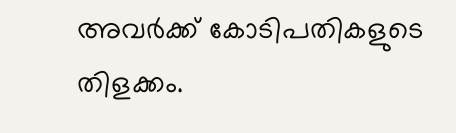അവർക്ക് കോടിപതികളുടെ തിളക്കം.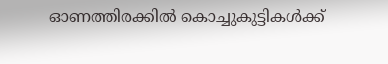ഓണത്തിരക്കിൽ കൊച്ചുകുട്ടികൾക്ക്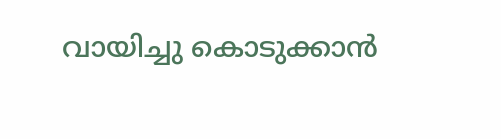വായിച്ചു കൊടുക്കാൻ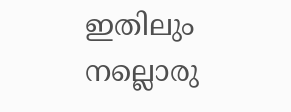ഇതിലും നല്ലൊരു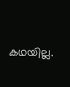കഥയില്ല.